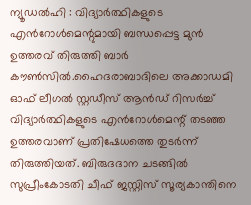ന്യൂഡൽഹി : വിദ്യാർത്ഥികളുടെ എൻറോൾമെന്റുമായി ബന്ധപ്പെട്ട മുൻ ഉത്തരവ് തിരുത്തി ബാർ കൗൺസിൽ.ഹൈദരാബാദിലെ അക്കാഡമി ഓഫ് ലീഗൽ സ്റ്റഡീസ് ആൻഡ് റിസർച്ച് വിദ്യാർത്ഥികളുടെ എൻറോൾമെന്റ് തടഞ്ഞ ഉത്തരവാണ് പ്രതിഷേധത്തെ തുടർന്ന് തിരുത്തിയത്. ബിരുദദാന ചടങ്ങിൽ സുപ്രീംകോടതി ചീഫ് ജസ്റ്റിസ് സൂര്യകാന്തിനെ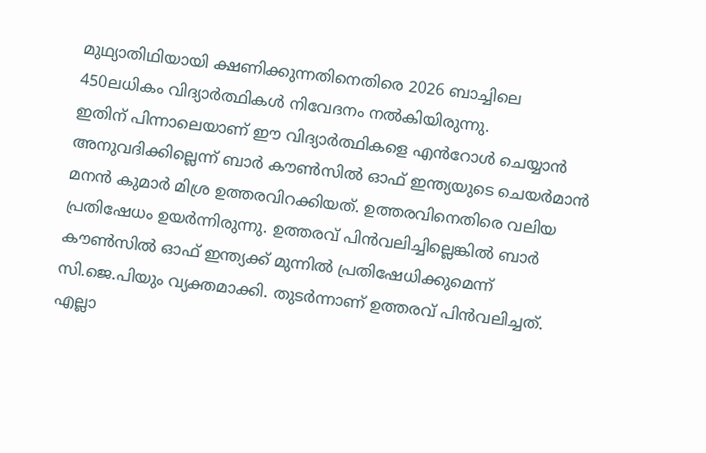മുഥ്യാതിഥിയായി ക്ഷണിക്കുന്നതിനെതിരെ 2026 ബാച്ചിലെ 450ലധികം വിദ്യാർത്ഥികൾ നിവേദനം നൽകിയിരുന്നു.
ഇതിന് പിന്നാലെയാണ് ഈ വിദ്യാർത്ഥികളെ എൻറോൾ ചെയ്യാൻ അനുവദിക്കില്ലെന്ന് ബാർ കൗൺസിൽ ഓഫ് ഇന്ത്യയുടെ ചെയർമാൻ മനൻ കുമാർ മിശ്ര ഉത്തരവിറക്കിയത്. ഉത്തരവിനെതിരെ വലിയ പ്രതിഷേധം ഉയർന്നിരുന്നു. ഉത്തരവ് പിൻവലിച്ചില്ലെങ്കിൽ ബാർ കൗൺസിൽ ഓഫ് ഇന്ത്യക്ക് മുന്നിൽ പ്രതിഷേധിക്കുമെന്ന് സി.ജെ.പിയും വ്യക്തമാക്കി. തുടർന്നാണ് ഉത്തരവ് പിൻവലിച്ചത്. എല്ലാ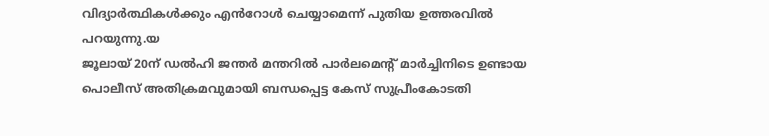വിദ്യാർത്ഥികൾക്കും എൻറോൾ ചെയ്യാമെന്ന് പുതിയ ഉത്തരവിൽ പറയുന്നു.യ
ജൂലായ് 20ന് ഡൽഹി ജന്തർ മന്തറിൽ പാർലമെന്റ് മാർച്ചിനിടെ ഉണ്ടായ പൊലീസ് അതിക്രമവുമായി ബന്ധപ്പെട്ട കേസ് സുപ്രീംകോടതി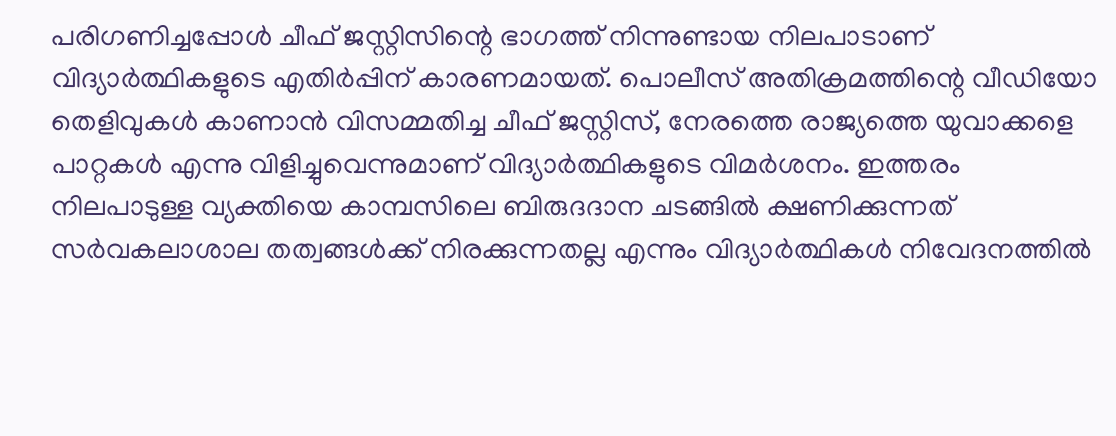പരിഗണിച്ചപ്പോൾ ചീഫ് ജസ്റ്റിസിന്റെ ഭാഗത്ത് നിന്നുണ്ടായ നിലപാടാണ് വിദ്യാർത്ഥികളുടെ എതിർപ്പിന് കാരണമായത്. പൊലീസ് അതിക്രമത്തിന്റെ വീഡിയോ തെളിവുകൾ കാണാൻ വിസമ്മതിച്ച ചീഫ് ജസ്റ്റിസ്, നേരത്തെ രാജ്യത്തെ യുവാക്കളെ പാറ്റകൾ എന്നു വിളിച്ചുവെന്നുമാണ് വിദ്യാർത്ഥികളുടെ വിമർശനം. ഇത്തരം നിലപാടുള്ള വ്യക്തിയെ കാമ്പസിലെ ബിരുദദാന ചടങ്ങിൽ ക്ഷണിക്കുന്നത് സർവകലാശാല തത്വങ്ങൾക്ക് നിരക്കുന്നതല്ല എന്നും വിദ്യാർത്ഥികൾ നിവേദനത്തിൽ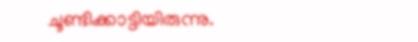ചൂണ്ടിക്കാട്ടിയിരുന്നു.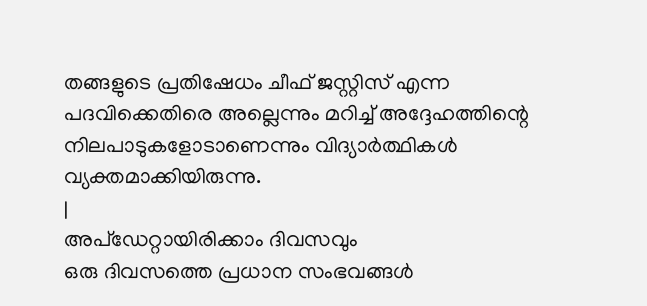തങ്ങളുടെ പ്രതിഷേധം ചീഫ് ജസ്റ്റിസ് എന്ന പദവിക്കെതിരെ അല്ലെന്നും മറിച്ച് അദ്ദേഹത്തിന്റെ നിലപാടുകളോടാണെന്നും വിദ്യാർത്ഥികൾ വ്യക്തമാക്കിയിരുന്നു.
|
അപ്ഡേറ്റായിരിക്കാം ദിവസവും
ഒരു ദിവസത്തെ പ്രധാന സംഭവങ്ങൾ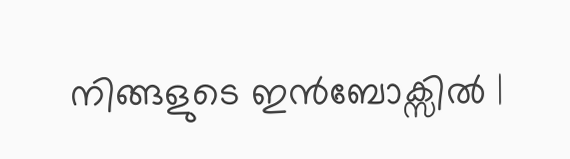നിങ്ങളുടെ ഇൻബോക്സിൽ |